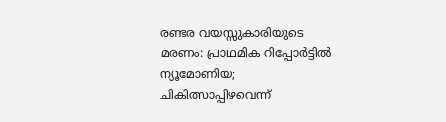രണ്ടര വയസ്സുകാരിയുടെ മരണം: പ്രാഥമിക റിപ്പോർട്ടിൽ ന്യൂമോണിയ; ചികിത്സാപ്പിഴവെന്ന്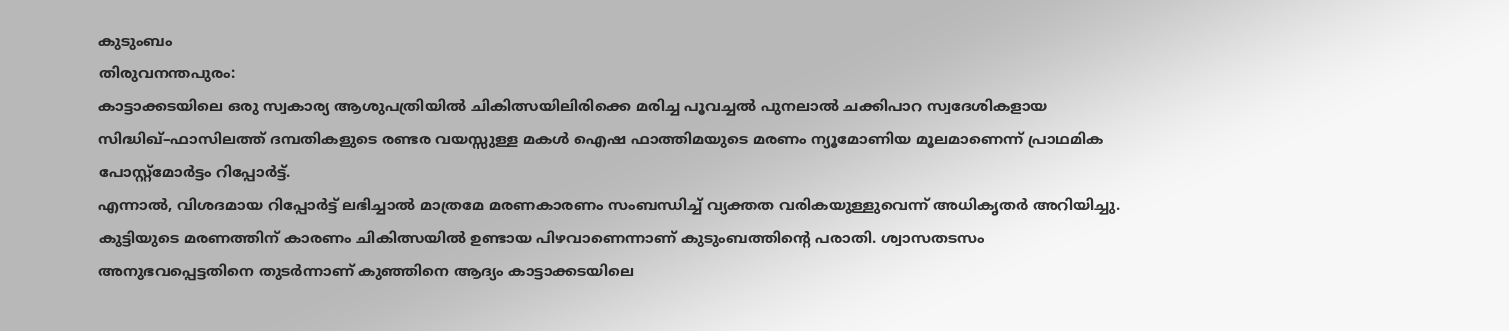കുടുംബം
തിരുവനന്തപുരം:
കാട്ടാക്കടയിലെ ഒരു സ്വകാര്യ ആശുപത്രിയിൽ ചികിത്സയിലിരിക്കെ മരിച്ച പൂവച്ചൽ പുനലാൽ ചക്കിപാറ സ്വദേശികളായ സിദ്ധിഖ്–ഫാസിലത്ത് ദമ്പതികളുടെ രണ്ടര വയസ്സുള്ള മകൾ ഐഷ ഫാത്തിമയുടെ മരണം ന്യൂമോണിയ മൂലമാണെന്ന് പ്രാഥമിക പോസ്റ്റ്മോർട്ടം റിപ്പോർട്ട്.
എന്നാൽ, വിശദമായ റിപ്പോർട്ട് ലഭിച്ചാൽ മാത്രമേ മരണകാരണം സംബന്ധിച്ച് വ്യക്തത വരികയുള്ളുവെന്ന് അധികൃതർ അറിയിച്ചു.
കുട്ടിയുടെ മരണത്തിന് കാരണം ചികിത്സയിൽ ഉണ്ടായ പിഴവാണെന്നാണ് കുടുംബത്തിന്റെ പരാതി. ശ്വാസതടസം അനുഭവപ്പെട്ടതിനെ തുടർന്നാണ് കുഞ്ഞിനെ ആദ്യം കാട്ടാക്കടയിലെ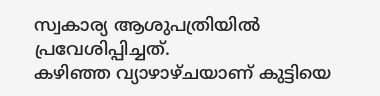സ്വകാര്യ ആശുപത്രിയിൽ പ്രവേശിപ്പിച്ചത്.
കഴിഞ്ഞ വ്യാഴാഴ്ചയാണ് കുട്ടിയെ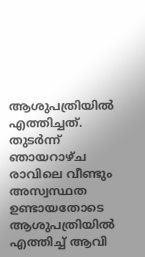ആശുപത്രിയിൽ എത്തിച്ചത്. തുടർന്ന് ഞായറാഴ്ച രാവിലെ വീണ്ടും അസ്വസ്ഥത ഉണ്ടായതോടെ ആശുപത്രിയിൽ എത്തിച്ച് ആവി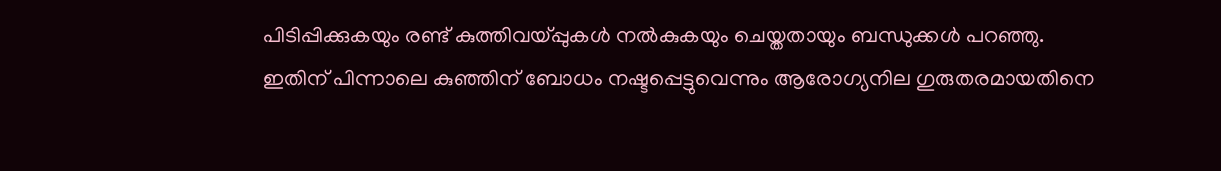പിടിപ്പിക്കുകയും രണ്ട് കുത്തിവയ്പ്പുകൾ നൽകുകയും ചെയ്തതായും ബന്ധുക്കൾ പറഞ്ഞു.
ഇതിന് പിന്നാലെ കുഞ്ഞിന് ബോധം നഷ്ടപ്പെട്ടുവെന്നും ആരോഗ്യനില ഗുരുതരമായതിനെ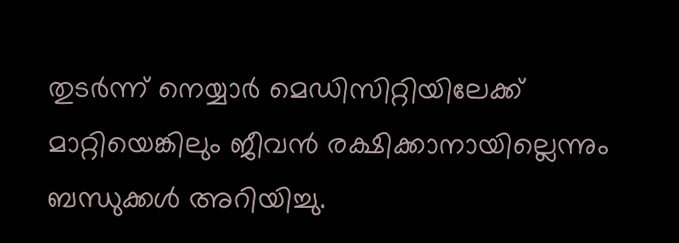തുടർന്ന് നെയ്യാർ മെഡിസിറ്റിയിലേക്ക് മാറ്റിയെങ്കിലും ജീവൻ രക്ഷിക്കാനായില്ലെന്നും ബന്ധുക്കൾ അറിയിച്ചു.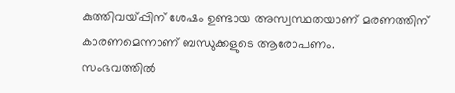കുത്തിവയ്പ്പിന് ശേഷം ഉണ്ടായ അസ്വസ്ഥതയാണ് മരണത്തിന് കാരണമെന്നാണ് ബന്ധുക്കളുടെ ആരോപണം.
സംഭവത്തിൽ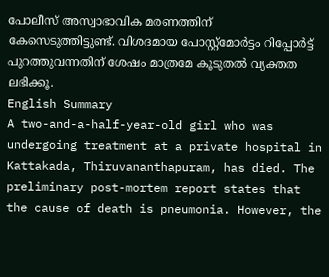പോലീസ് അസ്വാഭാവിക മരണത്തിന് കേസെടുത്തിട്ടുണ്ട്. വിശദമായ പോസ്റ്റ്മോർട്ടം റിപ്പോർട്ട് പുറത്തുവന്നതിന് ശേഷം മാത്രമേ കൂടുതൽ വ്യക്തത ലഭിക്കൂ.
English Summary
A two-and-a-half-year-old girl who was undergoing treatment at a private hospital in Kattakada, Thiruvananthapuram, has died. The preliminary post-mortem report states that the cause of death is pneumonia. However, the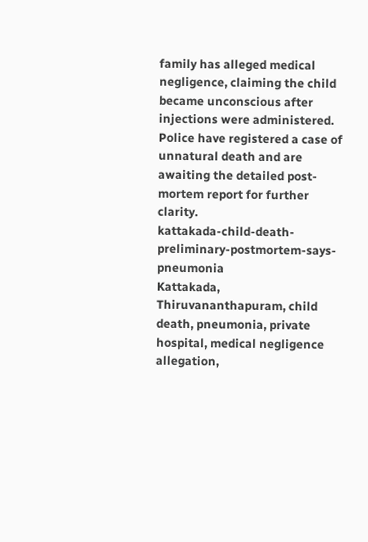family has alleged medical negligence, claiming the child became unconscious after injections were administered. Police have registered a case of unnatural death and are awaiting the detailed post-mortem report for further clarity.
kattakada-child-death-preliminary-postmortem-says-pneumonia
Kattakada, Thiruvananthapuram, child death, pneumonia, private hospital, medical negligence allegation,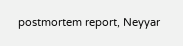postmortem report, Neyyar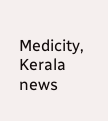Medicity, Kerala news